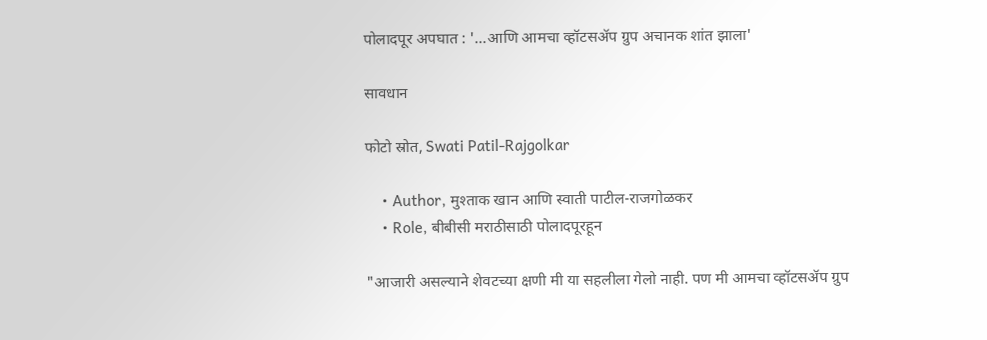पोलादपूर अपघात : '...आणि आमचा व्हॉटसॲप ग्रुप अचानक शांत झाला'

सावधान

फोटो स्रोत, Swati Patil-Rajgolkar

    • Author, मुश्ताक खान आणि स्वाती पाटील-राजगोळकर
    • Role, बीबीसी मराठीसाठी पोलादपूरहून

"आजारी असल्याने शेवटच्या क्षणी मी या सहलीला गेलो नाही. पण मी आमचा व्हॉटसॲप ग्रुप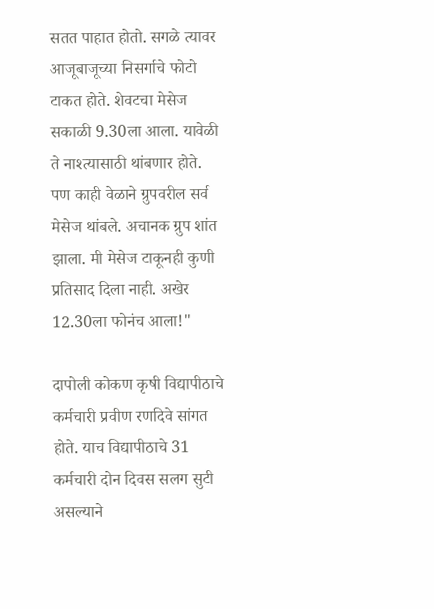सतत पाहात होतो. सगळे त्यावर आजूबाजूच्या निसर्गाचे फोटो टाकत होते. शेवटचा मेसेज सकाळी 9.30ला आला. यावेळी ते नाश्त्यासाठी थांबणार होते. पण काही वेळाने ग्रुपवरील सर्व मेसेज थांबले. अचानक ग्रुप शांत झाला. मी मेसेज टाकूनही कुणी प्रतिसाद दिला नाही. अखेर 12.30ला फोनंच आला!"

दापोली कोकण कृषी विद्यापीठाचे कर्मचारी प्रवीण रणदिवे सांगत होते. याच विद्यापीठाचे 31 कर्मचारी दोन दिवस सलग सुटी असल्याने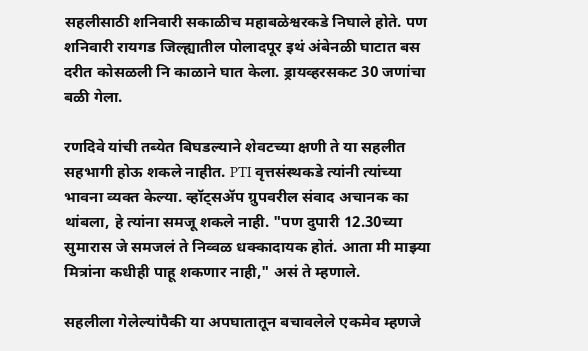सहलीसाठी शनिवारी सकाळीच महाबळेश्वरकडे निघाले होते. पण शनिवारी रायगड जिल्ह्यातील पोलादपूर इथं अंबेनळी घाटात बस दरीत कोसळली नि काळाने घात केला. ड्रायव्हरसकट 30 जणांचा बळी गेला.

रणदिवे यांची तब्येत बिघडल्याने शेवटच्या क्षणी ते या सहलीत सहभागी होऊ शकले नाहीत. PTI वृत्तसंस्थकडे त्यांनी त्यांच्या भावना व्यक्त केल्या. व्हॉट्सॲप ग्रुपवरील संवाद अचानक का थांबला, हे त्यांना समजू शकले नाही. "पण दुपारी 12.30च्या सुमारास जे समजलं ते निव्वळ धक्कादायक होतं. आता मी माझ्या मित्रांना कधीही पाहू शकणार नाही," असं ते म्हणाले.

सहलीला गेलेल्यांपैकी या अपघातातून बचावलेले एकमेव म्हणजे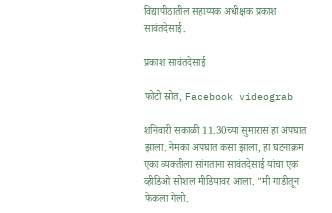विद्यापीठातील सहाय्यक अधीक्षक प्रकाश सावंतदेसाई.

प्रकाश सावंतदेसाई

फोटो स्रोत, Facebook videograb

शनिवारी सकाळी 11.30च्या सुमारास हा अपघात झाला. नेमका अपघात कसा झाला, हा घटनाक्रम एका व्यक्तीला सांगताना सावंतदेसाई यांचा एक व्हीडिओ सोशल मीडियावर आला. "मी गाडीतून फेकला गेलो.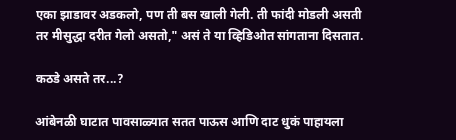एका झाडावर अडकलो, पण ती बस खाली गेली. ती फांदी मोडली असती तर मीसुद्धा दरीत गेलो असतो," असं ते या व्हिडिओत सांगताना दिसतात.

कठडे असते तर...?

आंबेनळी घाटात पावसाळ्यात सतत पाऊस आणि दाट धुकं पाहायला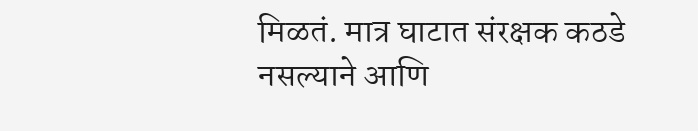मिळतं. मात्र घाटात संरक्षक कठडे नसल्याने आणि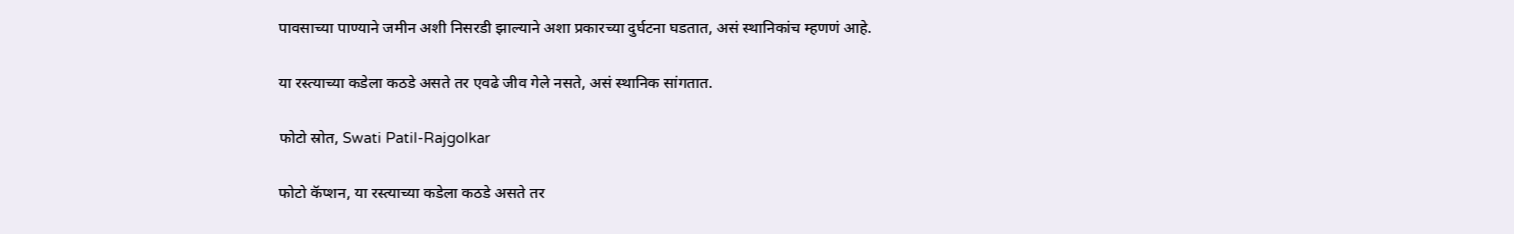पावसाच्या पाण्याने जमीन अशी निसरडी झाल्याने अशा प्रकारच्या दुर्घटना घडतात, असं स्थानिकांच म्हणणं आहे.

या रस्त्याच्या कडेला कठडे असते तर एवढे जीव गेले नसते, असं स्थानिक सांगतात.

फोटो स्रोत, Swati Patil-Rajgolkar

फोटो कॅप्शन, या रस्त्याच्या कडेला कठडे असते तर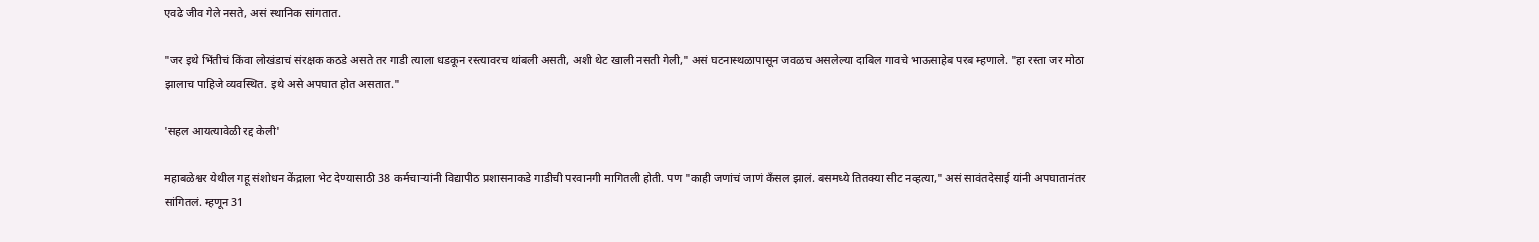एवढे जीव गेले नसते, असं स्थानिक सांगतात.

"जर इथे भिंतीचं किंवा लोखंडाचं संरक्षक कठडे असते तर गाडी त्याला धडकून रस्त्यावरच थांबली असती, अशी थेट खाली नसती गेली," असं घटनास्थळापासून जवळच असलेल्या दाबिल गावचे भाऊसाहेब परब म्हणाले. "हा रस्ता जर मोठा झालाच पाहिजे व्यवस्थित. इथे असे अपघात होत असतात."

'सहल आयत्यावेळी रद्द केली'

महाबळेश्वर येथील गहू संशोधन केंद्राला भेट देण्यासाठी 38 कर्मचाऱ्यांनी विद्यापीठ प्रशासनाकडे गाडीची परवानगी मागितली होती. पण "काही जणांचं जाणं कँसल झालं. बसमध्ये तितक्या सीट नव्हत्या," असं सावंतदेसाई यांनी अपघातानंतर सांगितलं. म्हणून 31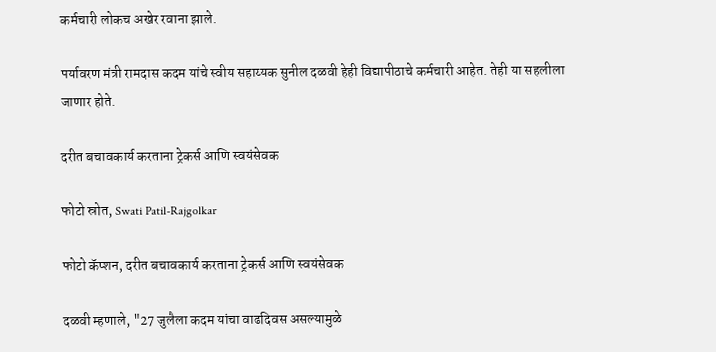कर्मचारी लोकच अखेर रवाना झाले.

पर्यावरण मंत्री रामदास कदम यांचे स्वीय सहाय्यक सुनील दळवी हेही विद्यापीठाचे कर्मचारी आहेत. तेही या सहलीला जाणार होते.

दरीत बचावकार्य करताना ट्रेकर्स आणि स्वयंसेवक

फोटो स्रोत, Swati Patil-Rajgolkar

फोटो कॅप्शन, दरीत बचावकार्य करताना ट्रेकर्स आणि स्वयंसेवक

दळवी म्हणाले, "27 जुलैला कदम यांचा वाढदिवस असल्यामुळे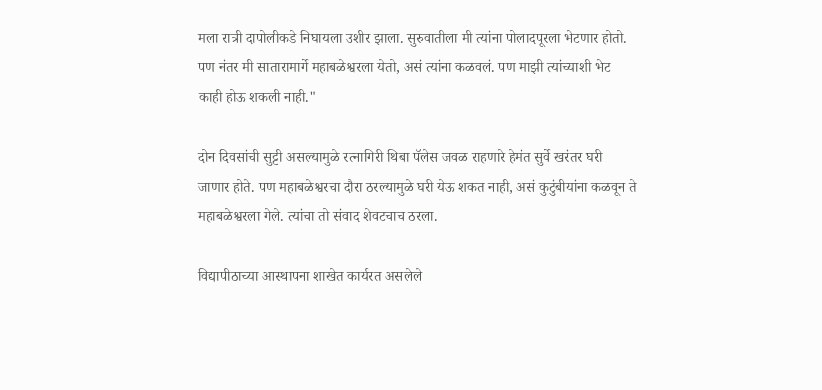मला रात्री दापोलीकडे निघायला उशीर झाला. सुरुवातीला मी त्यांना पोलादपूरला भेटणार होतो. पण नंतर मी सातारामार्गे महाबळेश्वरला येतो, असं त्यांना कळवलं. पण माझी त्यांच्याशी भेट काही होऊ शकली नाही."

दोन दिवसांची सुट्टी असल्यामुळे रत्नागिरी थिबा पॅलेस जवळ राहणारे हेमंत सुर्वे खरंतर घरी जाणार होते. पण महाबळेश्वरचा दौरा ठरल्यामुळे घरी येऊ शकत नाही, असं कुटुंबीयांना कळवून ते महाबळेश्वरला गेले. त्यांचा तो संवाद शेवटचाच ठरला.

विद्यापीठाच्या आस्थापना शाखेत कार्यरत असलेले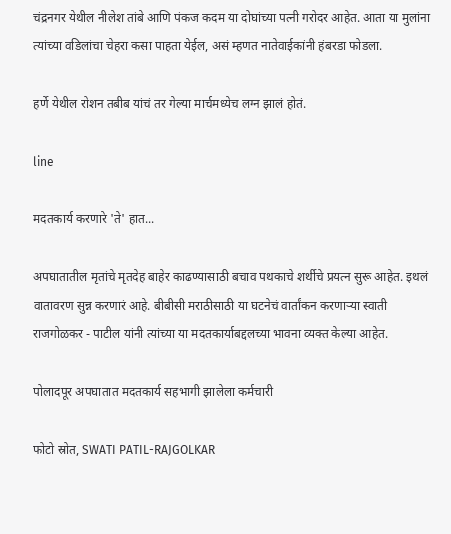चंद्रनगर येथील नीलेश तांबे आणि पंकज कदम या दोघांच्या पत्नी गरोदर आहेत. आता या मुलांना त्यांच्या वडिलांचा चेहरा कसा पाहता येईल, असं म्हणत नातेवाईकांनी हंबरडा फोडला.

हर्णे येथील रोशन तबीब यांचं तर गेल्या मार्चमध्येच लग्न झालं होतं.

line

मदतकार्य करणारे 'ते' हात...

अपघातातील मृतांचे मृतदेह बाहेर काढण्यासाठी बचाव पथकाचे शर्थीचे प्रयत्न सुरू आहेत. इथलं वातावरण सुन्न करणारं आहे. बीबीसी मराठीसाठी या घटनेचं वार्तांकन करणाऱ्या स्वाती राजगोळकर - पाटील यांनी त्यांच्या या मदतकार्याबद्दलच्या भावना व्यक्त केल्या आहेत.

पोलादपूर अपघातात मदतकार्य सहभागी झालेला कर्मचारी

फोटो स्रोत, SWATI PATIL-RAJGOLKAR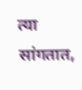त्या सांगतात,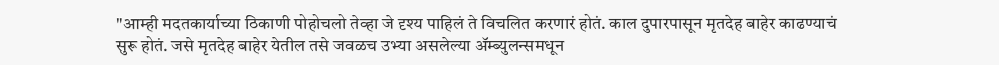"आम्ही मदतकार्याच्या ठिकाणी पोहोचलो तेव्हा जे दृश्य पाहिलं ते विचलित करणारं होतं. काल दुपारपासून मृतदेह बाहेर काढण्याचं सुरू होतं. जसे मृतदेह बाहेर येतील तसे जवळच उभ्या असलेल्या ॲम्ब्युलन्समधून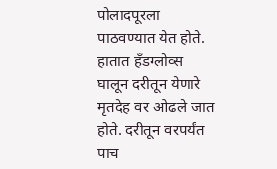पोलादपूरला पाठवण्यात येत होते. हातात हँडग्लोव्स घालून दरीतून येणारे मृतदेह वर ओढले जात होते. दरीतून वरपर्यंत पाच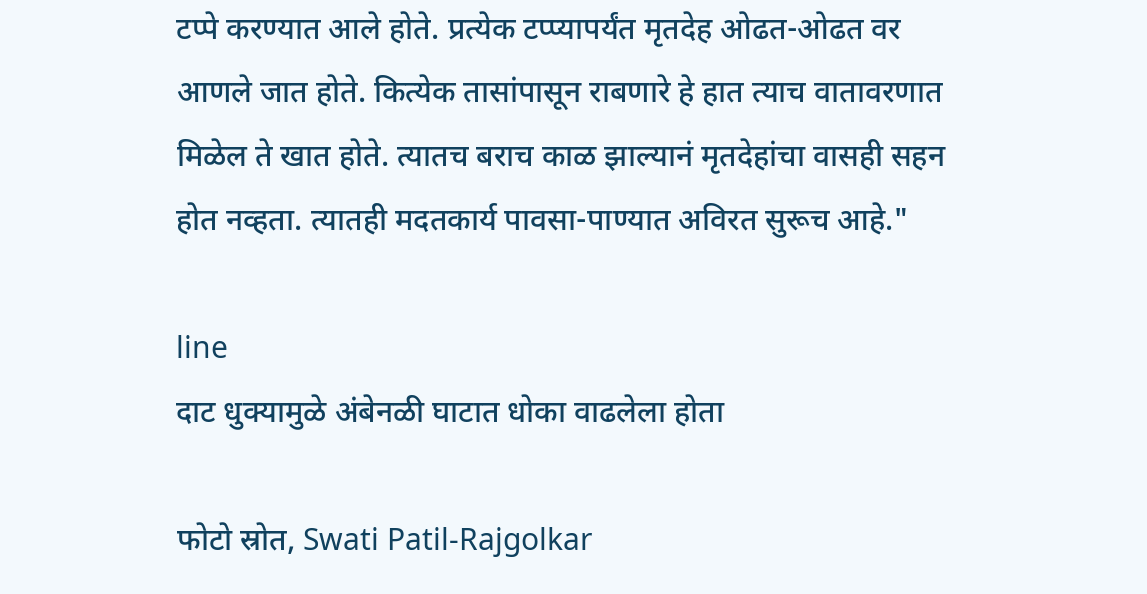टप्पे करण्यात आले होते. प्रत्येक टप्प्यापर्यंत मृतदेह ओढत-ओढत वर आणले जात होते. कित्येक तासांपासून राबणारे हे हात त्याच वातावरणात मिळेल ते खात होते. त्यातच बराच काळ झाल्यानं मृतदेहांचा वासही सहन होत नव्हता. त्यातही मदतकार्य पावसा-पाण्यात अविरत सुरूच आहे."

line
दाट धुक्यामुळे अंबेनळी घाटात धोका वाढलेला होता

फोटो स्रोत, Swati Patil-Rajgolkar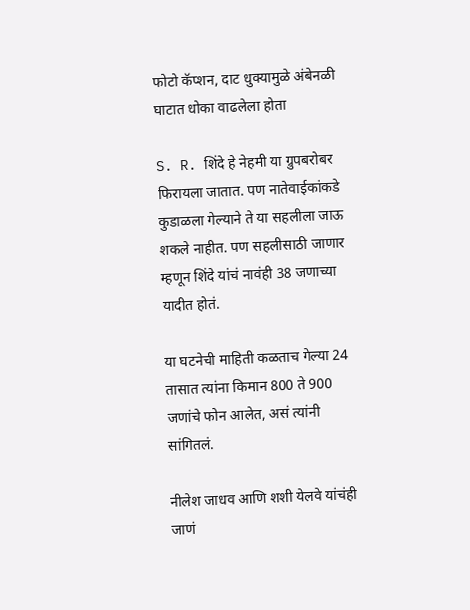फोटो कॅप्शन, दाट धुक्यामुळे अंबेनळी घाटात धोका वाढलेला होता

S. R. शिंदे हे नेहमी या ग्रुपबरोबर फिरायला जातात. पण नातेवाईकांकडे कुडाळला गेल्याने ते या सहलीला जाऊ शकले नाहीत. पण सहलीसाठी जाणार म्हणून शिंदे यांचं नावंही 38 जणाच्या यादीत होतं.

या घटनेची माहिती कळताच गेल्या 24 तासात त्यांना किमान 800 ते 900 जणांचे फोन आलेत, असं त्यांनी सांगितलं.

नीलेश जाधव आणि शशी येलवे यांचंही जाणं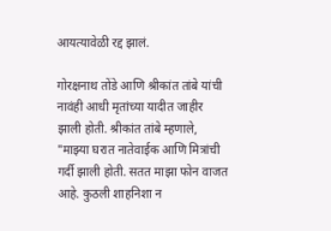आयत्यावेळी रद्द झालं.

गोरक्षनाथ तोंडे आणि श्रीकांत तांबे यांची नावंही आधी मृतांच्या यादीत जाहीर झाली होती. श्रीकांत तांबे म्हणाले, "माझ्या घरात नातेवाईक आणि मित्रांची गर्दी झाली होती. सतत माझा फोन वाजत आहे. कुठली शाहनिशा न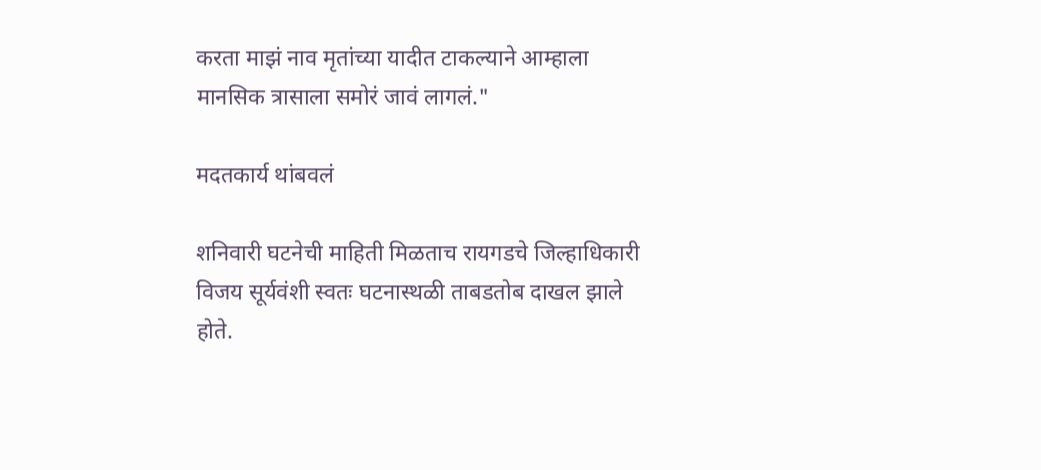करता माझं नाव मृतांच्या यादीत टाकल्याने आम्हाला मानसिक त्रासाला समोरं जावं लागलं."

मदतकार्य थांबवलं

शनिवारी घटनेची माहिती मिळताच रायगडचे जिल्हाधिकारी विजय सूर्यवंशी स्वतः घटनास्थळी ताबडतोब दाखल झाले होते.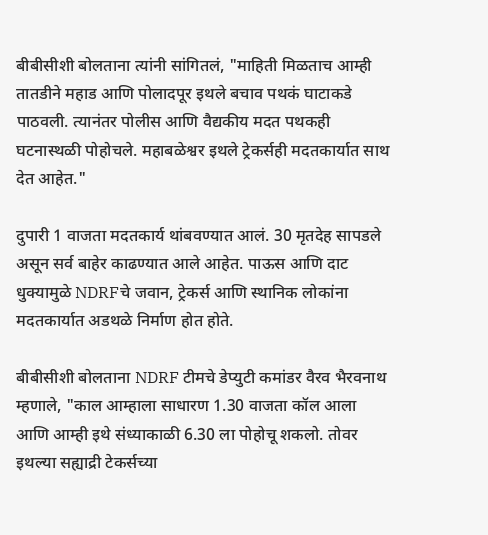बीबीसीशी बोलताना त्यांनी सांगितलं, "माहिती मिळताच आम्ही तातडीने महाड आणि पोलादपूर इथले बचाव पथकं घाटाकडे पाठवली. त्यानंतर पोलीस आणि वैद्यकीय मदत पथकही घटनास्थळी पोहोचले. महाबळेश्वर इथले ट्रेकर्सही मदतकार्यात साथ देत आहेत."

दुपारी 1 वाजता मदतकार्य थांबवण्यात आलं. 30 मृतदेह सापडले असून सर्व बाहेर काढण्यात आले आहेत. पाऊस आणि दाट धुक्यामुळे NDRFचे जवान, ट्रेकर्स आणि स्थानिक लोकांना मदतकार्यात अडथळे निर्माण होत होते.

बीबीसीशी बोलताना NDRF टीमचे डेप्युटी कमांडर वैरव भैरवनाथ म्हणाले, "काल आम्हाला साधारण 1.30 वाजता कॉल आला आणि आम्ही इथे संध्याकाळी 6.30 ला पोहोचू शकलो. तोवर इथल्या सह्याद्री टेकर्सच्या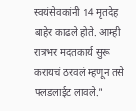स्वयंसेवकांनी 14 मृतदेह बाहेर काढले होते. आम्ही रात्रभर मदतकार्य सुरू करायचं ठरवलं म्हणून तसे फ्लडलाईट लावले."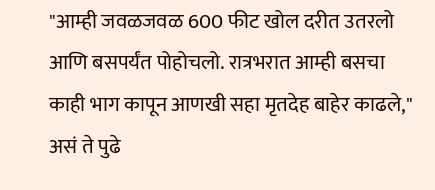"आम्ही जवळजवळ 600 फीट खोल दरीत उतरलो आणि बसपर्यंत पोहोचलो. रात्रभरात आम्ही बसचा काही भाग कापून आणखी सहा मृतदेह बाहेर काढले," असं ते पुढे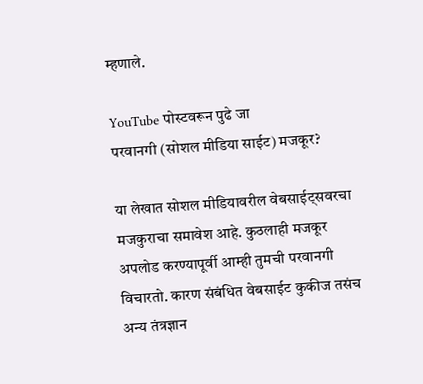म्हणाले.

YouTube पोस्टवरून पुढे जा
परवानगी (सोशल मीडिया साईट) मजकूर?

या लेखात सोशल मीडियावरील वेबसाईट्सवरचा मजकुराचा समावेश आहे. कुठलाही मजकूर अपलोड करण्यापूर्वी आम्ही तुमची परवानगी विचारतो. कारण संबंधित वेबसाईट कुकीज तसंच अन्य तंत्रज्ञान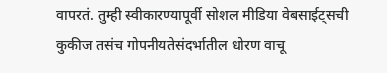वापरतं. तुम्ही स्वीकारण्यापूर्वी सोशल मीडिया वेबसाईट्सची कुकीज तसंच गोपनीयतेसंदर्भातील धोरण वाचू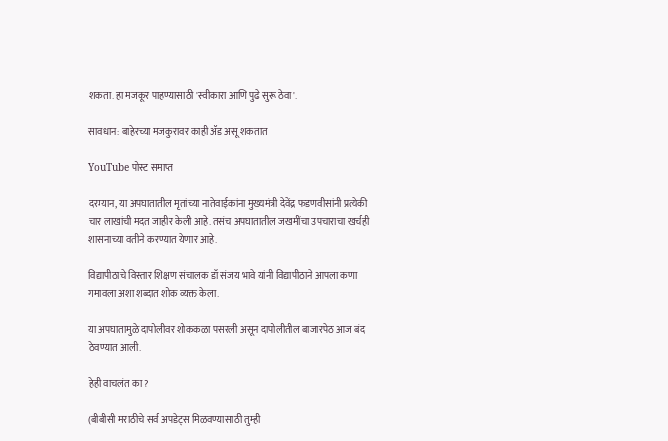शकता. हा मजकूर पाहण्यासाठी 'स्वीकारा आणि पुढे सुरू ठेवा'.

सावधान: बाहेरच्या मजकुरावर काही ॲड असू शकतात

YouTube पोस्ट समाप्त

दरम्यान, या अपघातातील मृतांच्या नातेवाईकांना मुख्यमंत्री देवेंद्र फडणवीसांनी प्रत्येकी चार लाखांची मदत जाहीर केली आहे. तसंच अपघातातील जखमींचा उपचाराचा खर्चही शासनाच्या वतीने करण्यात येणार आहे.

विद्यापीठाचे विस्तार शिक्षण संचालक डॉ संजय भावे यांनी विद्यापीठाने आपला कणा गमावला अशा शब्दात शोक व्यक्त केला.

या अपघातामुळे दापोलीवर शोककळा पसरली असून दापोलीतील बाजारपेठ आज बंद ठेवण्यात आली.

हेही वाचलंत का?

(बीबीसी मराठीचे सर्व अपडेट्स मिळवण्यासाठी तुम्ही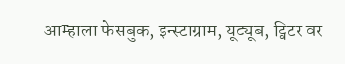आम्हाला फेसबुक, इन्स्टाग्राम, यूट्यूब, ट्विटर वर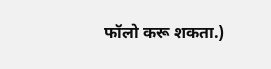फॉलो करू शकता.)